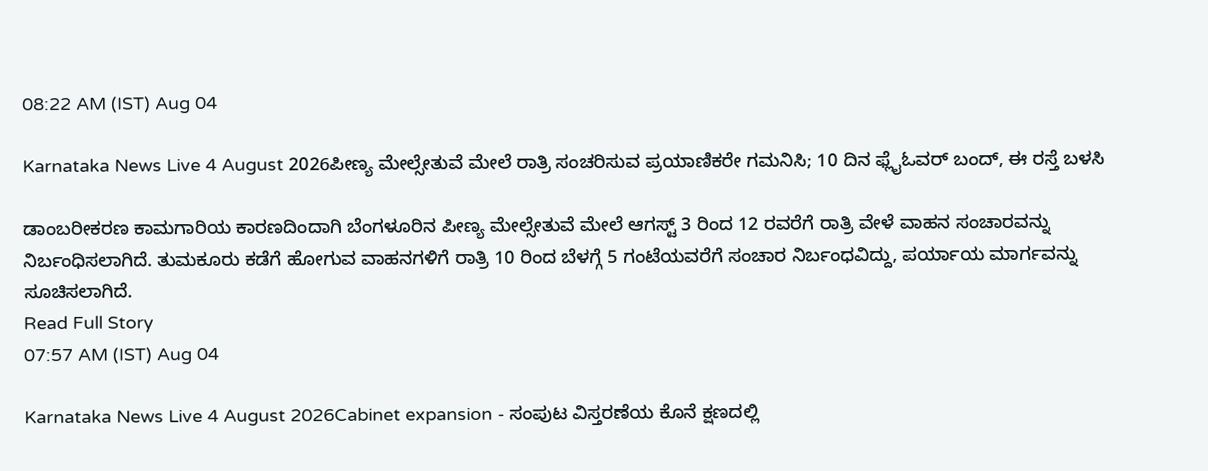08:22 AM (IST) Aug 04

Karnataka News Live 4 August 2026ಪೀಣ್ಯ ಮೇಲ್ಸೇತುವೆ ಮೇಲೆ ರಾತ್ರಿ ಸಂಚರಿಸುವ ಪ್ರಯಾಣಿಕರೇ ಗಮನಿಸಿ; 10 ದಿನ ಫ್ಲೈಓವರ್ ಬಂದ್, ಈ ರಸ್ತೆ ಬಳಸಿ

ಡಾಂಬರೀಕರಣ ಕಾಮಗಾರಿಯ ಕಾರಣದಿಂದಾಗಿ ಬೆಂಗಳೂರಿನ ಪೀಣ್ಯ ಮೇಲ್ಸೇತುವೆ ಮೇಲೆ ಆಗಸ್ಟ್ 3 ರಿಂದ 12 ರವರೆಗೆ ರಾತ್ರಿ ವೇಳೆ ವಾಹನ ಸಂಚಾರವನ್ನು ನಿರ್ಬಂಧಿಸಲಾಗಿದೆ. ತುಮಕೂರು ಕಡೆಗೆ ಹೋಗುವ ವಾಹನಗಳಿಗೆ ರಾತ್ರಿ 10 ರಿಂದ ಬೆಳಗ್ಗೆ 5 ಗಂಟೆಯವರೆಗೆ ಸಂಚಾರ ನಿರ್ಬಂಧವಿದ್ದು, ಪರ್ಯಾಯ ಮಾರ್ಗವನ್ನು ಸೂಚಿಸಲಾಗಿದೆ.
Read Full Story
07:57 AM (IST) Aug 04

Karnataka News Live 4 August 2026Cabinet expansion - ಸಂಪುಟ ವಿಸ್ತರಣೆಯ ಕೊನೆ ಕ್ಷಣದಲ್ಲಿ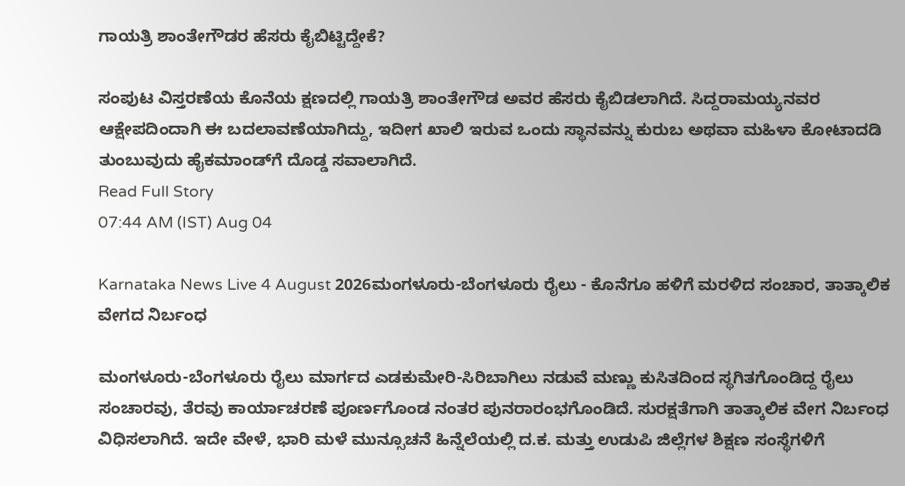ಗಾಯತ್ರಿ ಶಾಂತೇಗೌಡರ ಹೆಸರು ಕೈಬಿಟ್ಟಿದ್ದೇಕೆ?

ಸಂಪುಟ ವಿಸ್ತರಣೆಯ ಕೊನೆಯ ಕ್ಷಣದಲ್ಲಿ ಗಾಯತ್ರಿ ಶಾಂತೇಗೌಡ ಅವರ ಹೆಸರು ಕೈಬಿಡಲಾಗಿದೆ. ಸಿದ್ದರಾಮಯ್ಯನವರ ಆಕ್ಷೇಪದಿಂದಾಗಿ ಈ ಬದಲಾವಣೆಯಾಗಿದ್ದು, ಇದೀಗ ಖಾಲಿ ಇರುವ ಒಂದು ಸ್ಥಾನವನ್ನು ಕುರುಬ ಅಥವಾ ಮಹಿಳಾ ಕೋಟಾದಡಿ ತುಂಬುವುದು ಹೈಕಮಾಂಡ್‌ಗೆ ದೊಡ್ಡ ಸವಾಲಾಗಿದೆ.
Read Full Story
07:44 AM (IST) Aug 04

Karnataka News Live 4 August 2026ಮಂಗಳೂರು-ಬೆಂಗಳೂರು ರೈಲು - ಕೊನೆಗೂ ಹಳಿಗೆ ಮರಳಿದ ಸಂಚಾರ, ತಾತ್ಕಾಲಿಕ ವೇಗದ ನಿರ್ಬಂಧ

ಮಂಗಳೂರು-ಬೆಂಗಳೂರು ರೈಲು ಮಾರ್ಗದ ಎಡಕುಮೇರಿ-ಸಿರಿಬಾಗಿಲು ನಡುವೆ ಮಣ್ಣು ಕುಸಿತದಿಂದ ಸ್ಥಗಿತಗೊಂಡಿದ್ದ ರೈಲು ಸಂಚಾರವು, ತೆರವು ಕಾರ್ಯಾಚರಣೆ ಪೂರ್ಣಗೊಂಡ ನಂತರ ಪುನರಾರಂಭಗೊಂಡಿದೆ. ಸುರಕ್ಷತೆಗಾಗಿ ತಾತ್ಕಾಲಿಕ ವೇಗ ನಿರ್ಬಂಧ ವಿಧಿಸಲಾಗಿದೆ. ಇದೇ ವೇಳೆ, ಭಾರಿ ಮಳೆ ಮುನ್ಸೂಚನೆ ಹಿನ್ನೆಲೆಯಲ್ಲಿ ದ.ಕ. ಮತ್ತು ಉಡುಪಿ ಜಿಲ್ಲೆಗಳ ಶಿಕ್ಷಣ ಸಂಸ್ಥೆಗಳಿಗೆ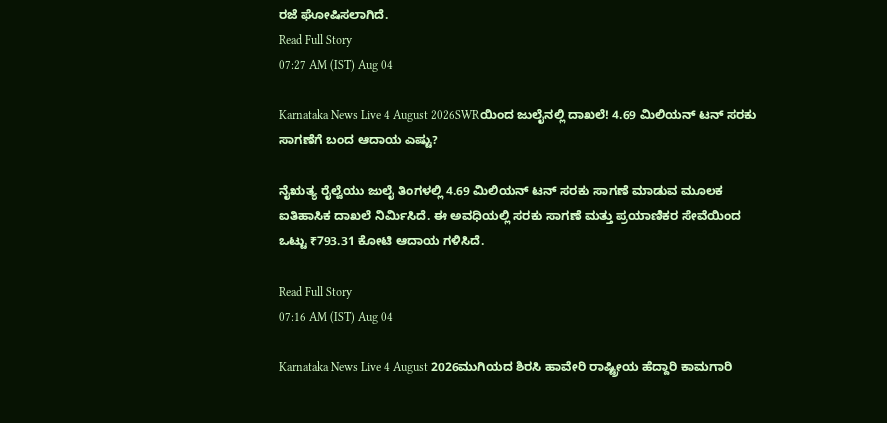ರಜೆ ಘೋಷಿಸಲಾಗಿದೆ.
Read Full Story
07:27 AM (IST) Aug 04

Karnataka News Live 4 August 2026SWRಯಿಂದ ಜುಲೈನಲ್ಲಿ ದಾಖಲೆ! 4.69 ಮಿಲಿಯನ್ ಟನ್ ಸರಕು ಸಾಗಣೆಗೆ ಬಂದ ಆದಾಯ ಎಷ್ಟು?

ನೈಋತ್ಯ ರೈಲ್ವೆಯು ಜುಲೈ ತಿಂಗಳಲ್ಲಿ 4.69 ಮಿಲಿಯನ್ ಟನ್ ಸರಕು ಸಾಗಣೆ ಮಾಡುವ ಮೂಲಕ ಐತಿಹಾಸಿಕ ದಾಖಲೆ ನಿರ್ಮಿಸಿದೆ. ಈ ಅವಧಿಯಲ್ಲಿ ಸರಕು ಸಾಗಣೆ ಮತ್ತು ಪ್ರಯಾಣಿಕರ ಸೇವೆಯಿಂದ ಒಟ್ಟು ₹793.31 ಕೋಟಿ ಆದಾಯ ಗಳಿಸಿದೆ.

Read Full Story
07:16 AM (IST) Aug 04

Karnataka News Live 4 August 2026ಮುಗಿಯದ ಶಿರಸಿ ಹಾವೇರಿ ರಾಷ್ಟ್ರೀಯ ಹೆದ್ದಾರಿ ಕಾಮಗಾರಿ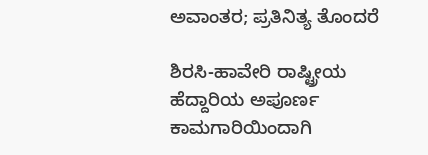ಅವಾಂತರ; ಪ್ರತಿನಿತ್ಯ ತೊಂದರೆ

ಶಿರಸಿ-ಹಾವೇರಿ ರಾಷ್ಟ್ರೀಯ ಹೆದ್ದಾರಿಯ ಅಪೂರ್ಣ ಕಾಮಗಾರಿಯಿಂದಾಗಿ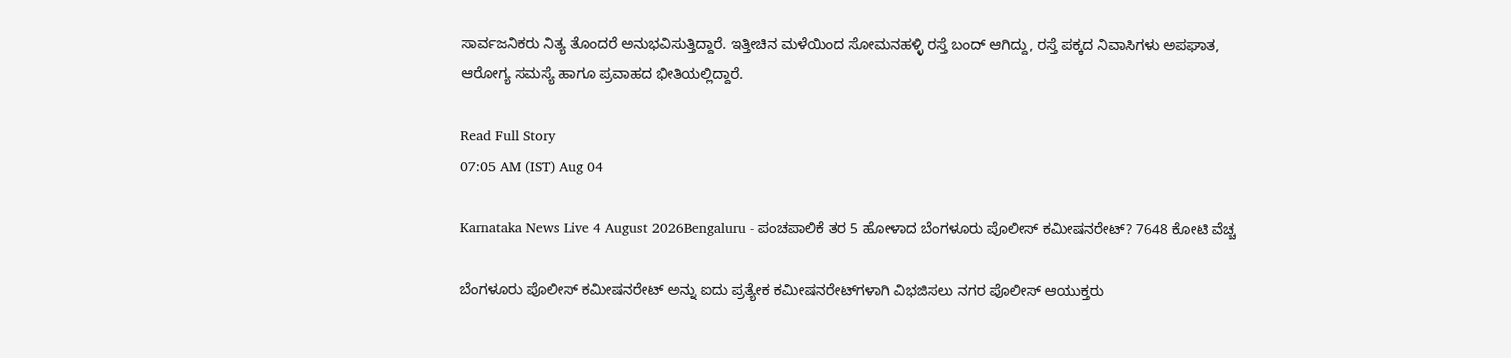ಸಾರ್ವಜನಿಕರು ನಿತ್ಯ ತೊಂದರೆ ಅನುಭವಿಸುತ್ತಿದ್ದಾರೆ. ಇತ್ತೀಚಿನ ಮಳೆಯಿಂದ ಸೋಮನಹಳ್ಳಿ ರಸ್ತೆ ಬಂದ್ ಆಗಿದ್ದು, ರಸ್ತೆ ಪಕ್ಕದ ನಿವಾಸಿಗಳು ಅಪಘಾತ, ಆರೋಗ್ಯ ಸಮಸ್ಯೆ ಹಾಗೂ ಪ್ರವಾಹದ ಭೀತಿಯಲ್ಲಿದ್ದಾರೆ.

Read Full Story
07:05 AM (IST) Aug 04

Karnataka News Live 4 August 2026Bengaluru - ಪಂಚಪಾಲಿಕೆ ತರ 5 ಹೋಳಾದ ಬೆಂಗಳೂರು ಪೊಲೀಸ್ ಕಮೀಷನರೇಟ್‌? 7648 ಕೋಟಿ ವೆಚ್ಚ

ಬೆಂಗಳೂರು ಪೊಲೀಸ್ ಕಮೀಷನರೇಟ್‌ ಅನ್ನು ಐದು ಪ್ರತ್ಯೇಕ ಕಮೀಷನರೇಟ್‌ಗಳಾಗಿ ವಿಭಜಿಸಲು ನಗರ ಪೊಲೀಸ್ ಆಯುಕ್ತರು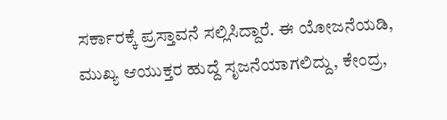ಸರ್ಕಾರಕ್ಕೆ ಪ್ರಸ್ತಾವನೆ ಸಲ್ಲಿಸಿದ್ದಾರೆ. ಈ ಯೋಜನೆಯಡಿ, ಮುಖ್ಯ ಆಯುಕ್ತರ ಹುದ್ದೆ ಸೃಜನೆಯಾಗಲಿದ್ದು, ಕೇಂದ್ರ,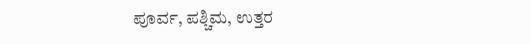ಪೂರ್ವ, ಪಶ್ಚಿಮ, ಉತ್ತರ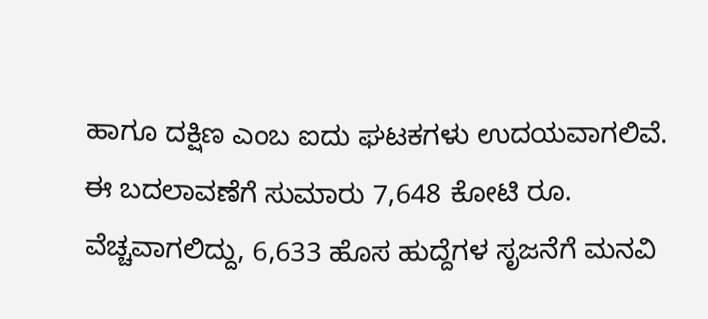ಹಾಗೂ ದಕ್ಷಿಣ ಎಂಬ ಐದು ಘಟಕಗಳು ಉದಯವಾಗಲಿವೆ. ಈ ಬದಲಾವಣೆಗೆ ಸುಮಾರು 7,648 ಕೋಟಿ ರೂ. ವೆಚ್ಚವಾಗಲಿದ್ದು, 6,633 ಹೊಸ ಹುದ್ದೆಗಳ ಸೃಜನೆಗೆ ಮನವಿ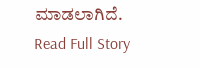ಮಾಡಲಾಗಿದೆ.
Read Full Story